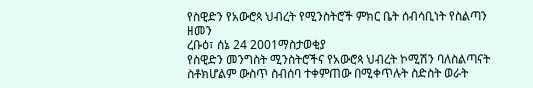የስዊድን የአውሮጳ ህብረት የሚንስትሮች ምክር ቤት ሰብሳቢነት የስልጣን ዘመን
ረቡዕ፣ ሰኔ 24 2001ማስታወቂያ
የስዊድን መንግስት ሚንስትሮችና የአውሮጳ ህብረት ኮሚሽን ባለስልጣናት ስቶክሆልም ውስጥ ስብሰባ ተቀምጠው በሚቀጥሉት ስድስት ወራት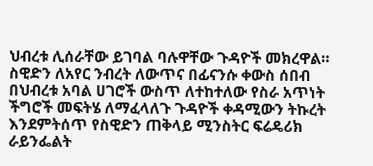ህብረቱ ሊሰራቸው ይገባል ባሉዋቸው ጉዳዮች መክረዋል። ስዊድን ለአየር ንብረት ለውጥና በፊናንሱ ቀውስ ሰበብ በህብረቱ አባል ሀገሮች ውስጥ ለተከተለው የስራ አጥነት ችግሮች መፍትሄ ለማፈላለጉ ጉዳዮች ቀዳሚውን ትኩረት እንደምትሰጥ የስዊድን ጠቅላይ ሚንስትር ፍሬዴሪክ ራይንፌልት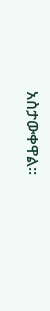አስታውቀዋል።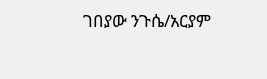ገበያው ንጉሴ/አርያም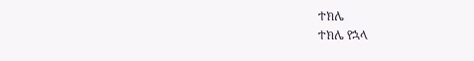ተክሌ
ተክሌ የኋላ